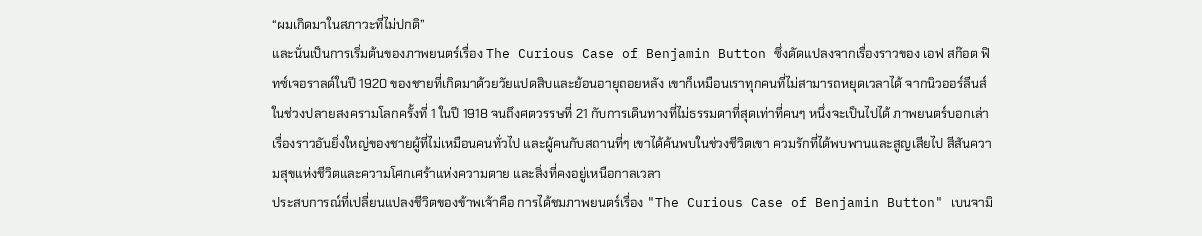“ผมเกิดมาในสภาวะที่ไม่ปกติ”
และนั่นเป็นการเริ่มต้นของภาพยนตร์เรื่อง The Curious Case of Benjamin Button ซึ่งดัดแปลงจากเรื่องราวของ เอฟ สก๊อต ฟิทซ์เจอราลด์ในปี 1920 ของชายที่เกิดมาด้วยวัยแปดสิบและย้อนอายุถอยหลัง เขาก็เหมือนเราทุกคนที่ไม่สามารถหยุดเวลาได้ จากนิวออร์ลีนส์ในช่วงปลายสงครามโลกครั้งที่ 1 ในปี 1918 จนถึงศตวรรษที่ 21 กับการเดินทางที่ไม่ธรรมดาที่สุดเท่าที่คนๆ หนึ่งจะเป็นไปได้ ภาพยนตร์บอกเล่าเรื่องราวอันยิ่งใหญ่ของชายผู้ที่ไม่เหมือนคนทั่วไป และผู้คนกับสถานที่ๆ เขาได้ค้นพบในช่วงชีวิตเขา ควมรักที่ได้พบพานและสูญเสียไป สีสันความสุขแห่งชีวิตและความโศกเศร้าแห่งความตาย และสิ่งที่คงอยู่เหนือกาลเวลา
ประสบการณ์ที่เปลี่ยนแปลงชีวิตของข้าพเจ้าคือ การได้ชมภาพยนตร์เรื่อง "The Curious Case of Benjamin Button" เบนจามิ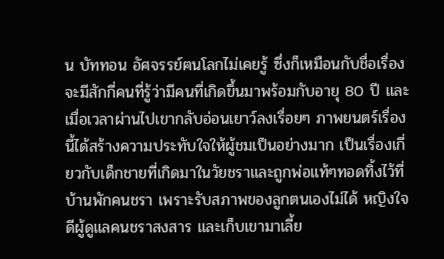น บัททอน อัศจรรย์ฅนโลกไม่เคยรู้ ซึ่งก็เหมือนกับชื่อเรื่อง จะมีสักกี่คนที่รู้ว่ามีคนที่เกิดขึ้นมาพร้อมกับอายุ 80 ปี และเมื่อเวลาผ่านไปเขากลับอ่อนเยาว์ลงเรื่อยๆ ภาพยนตร์เรื่องนี้ได้สร้างความประทับใจให้ผู้ชมเป็นอย่างมาก เป็นเรื่องเกี่ยวกับเด็กชายที่เกิดมาในวัยชราและถูกพ่อแท้ๆทอดทิ้งไว้ที่บ้านพักคนชรา เพราะรับสภาพของลูกตนเองไม่ได้ หญิงใจดีผู้ดูแลคนชราสงสาร และเก็บเขามาเลี้ย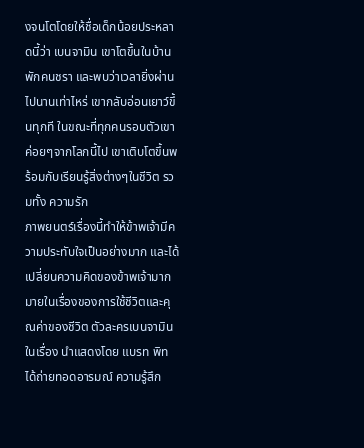งจนโตโดยให้ชื่อเด็กน้อยประหลาดนี้ว่า เบนจามิน เขาโตขึ้นในบ้านพักคนชรา และพบว่าเวลายิ่งผ่านไปนานเท่าไหร่ เขากลับอ่อนเยาว์ขึ้นทุกที ในขณะที่ทุกคนรอบตัวเขาค่อยๆจากโลกนี้ไป เขาเติบโตขึ้นพร้อมกับเรียนรู้สิ่งต่างๆในชีวิต รวมทั้ง ความรัก
ภาพยนตร์เรื่องนี้ทำให้ข้าพเจ้ามีความประทับใจเป็นอย่างมาก และได้เปลี่ยนความคิดของข้าพเจ้ามากมายในเรื่องของการใช้ชีวิตและคุณค่าของชีวิต ตัวละครเบนจามินในเรื่อง นำแสดงโดย แบรท พิท ได้ถ่ายทอดอารมณ์ ความรู้สึก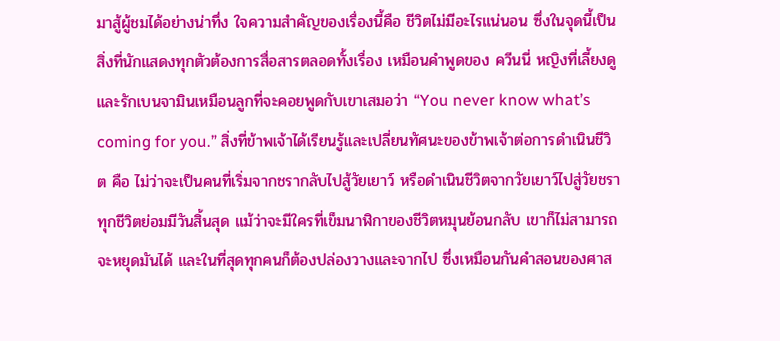มาสู้ผู้ชมได้อย่างน่าทึ่ง ใจความสำคัญของเรื่องนี้คือ ชีวิตไม่มีอะไรแน่นอน ซึ่งในจุดนี้เป็นสิ่งที่นักแสดงทุกตัวต้องการสื่อสารตลอดทั้งเรื่อง เหมือนคำพูดของ ควีนนี่ หญิงที่เลี้ยงดูและรักเบนจามินเหมือนลูกที่จะคอยพูดกับเขาเสมอว่า “You never know what’s coming for you.” สิ่งที่ข้าพเจ้าได้เรียนรู้และเปลี่ยนทัศนะของข้าพเจ้าต่อการดำเนินชีวิต คือ ไม่ว่าจะเป็นคนที่เริ่มจากชรากลับไปสู้วัยเยาว์ หรือดำเนินชีวิตจากวัยเยาว์ไปสู่วัยชรา ทุกชีวิตย่อมมีวันสิ้นสุด แม้ว่าจะมีใครที่เข็มนาฬิกาของชีวิตหมุนย้อนกลับ เขาก็ไม่สามารถจะหยุดมันได้ และในที่สุดทุกคนก็ต้องปล่องวางและจากไป ซึ่งเหมือนกันคำสอนของศาส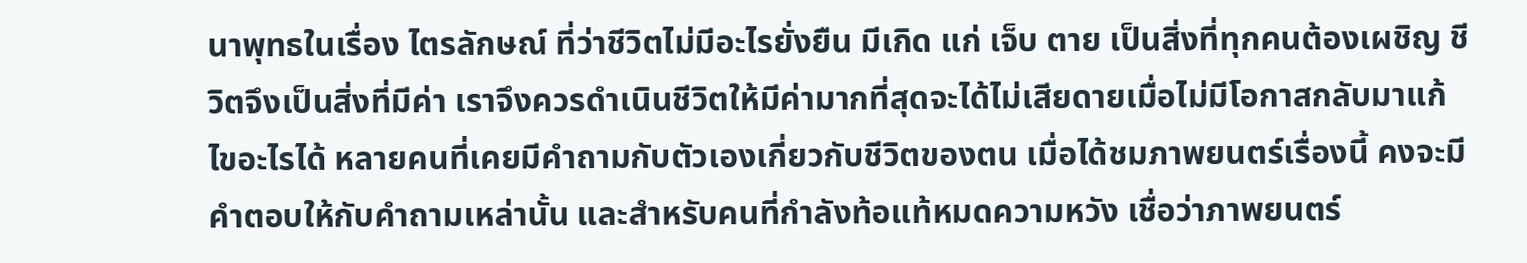นาพุทธในเรื่อง ไตรลักษณ์ ที่ว่าชีวิตไม่มีอะไรยั่งยืน มีเกิด แก่ เจ็บ ตาย เป็นสิ่งที่ทุกคนต้องเผชิญ ชีวิตจึงเป็นสิ่งที่มีค่า เราจึงควรดำเนินชีวิตให้มีค่ามากที่สุดจะได้ไม่เสียดายเมื่อไม่มีโอกาสกลับมาแก้ไขอะไรได้ หลายคนที่เคยมีคำถามกับตัวเองเกี่ยวกับชีวิตของตน เมื่อได้ชมภาพยนตร์เรื่องนี้ คงจะมีคำตอบให้กับคำถามเหล่านั้น และสำหรับคนที่กำลังท้อแท้หมดความหวัง เชื่อว่าภาพยนตร์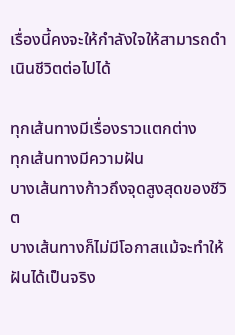เรื่องนี้คงจะให้กำลังใจให้สามารถดำเนินชีวิตต่อไปได้

ทุกเส้นทางมีเรื่องราวแตกต่าง
ทุกเส้นทางมีความฝัน
บางเส้นทางก้าวถึงจุดสูงสุดของชีวิต
บางเส้นทางก็ไม่มีโอกาสแม้จะทำให้ฝันได้เป็นจริง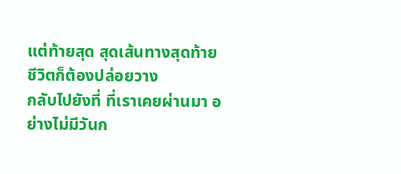แต่ท้ายสุด สุดเส้นทางสุดท้ายชีวิตก็ต้องปล่อยวาง
กลับไปยังที่ ที่เราเคยผ่านมา อย่างไม่มีวันก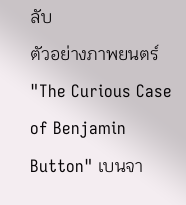ลับ
ตัวอย่างภาพยนตร์
"The Curious Case of Benjamin Button" เบนจา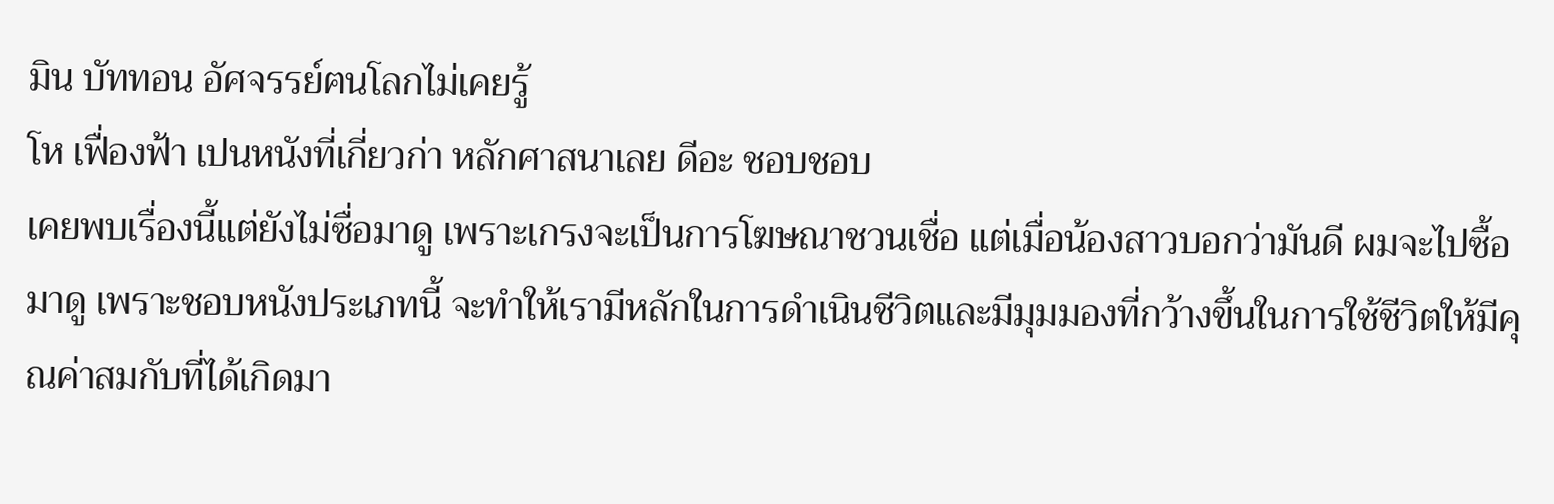มิน บัททอน อัศจรรย์ฅนโลกไม่เคยรู้
โห เฟื่องฟ้า เปนหนังที่เกี่ยวก่า หลักศาสนาเลย ดีอะ ชอบชอบ
เคยพบเรื่องนี้แต่ยังไม่ซื่อมาดู เพราะเกรงจะเป็นการโฆษณาชวนเชื่อ แต่เมื่อน้องสาวบอกว่ามันดี ผมจะไปซื้อมาดู เพราะชอบหนังประเภทนี้ จะทำให้เรามีหลักในการดำเนินชีวิตและมีมุมมองที่กว้างขึ้นในการใช้ชีวิตให้มีคุณค่าสมกับที่ได้เกิดมา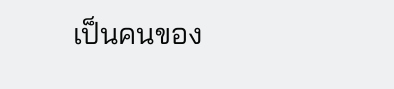เป็นคนของ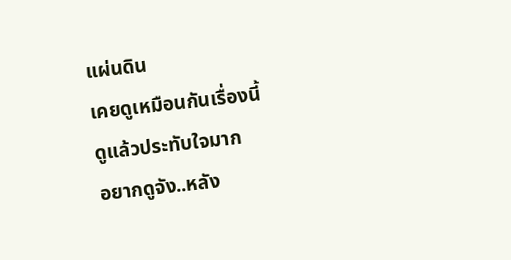แผ่นดิน
เคยดูเหมือนกันเรื่องนี้
ดูแล้วประทับใจมาก
อยากดูจัง..หลัง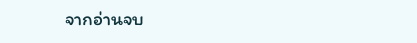จากอ่านจบ